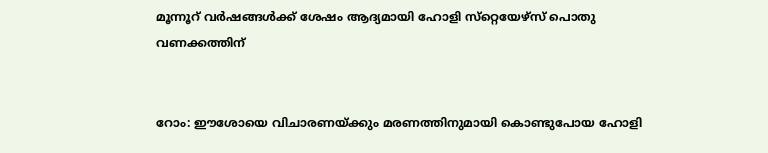മൂന്നൂറ് വര്‍ഷങ്ങള്‍ക്ക് ശേഷം ആദ്യമായി ഹോളി സ്‌റ്റെയേഴ്‌സ് പൊതു വണക്കത്തിന്


റോം: ഈശോയെ വിചാരണയ്ക്കും മരണത്തിനുമായി കൊണ്ടുപോയ ഹോളി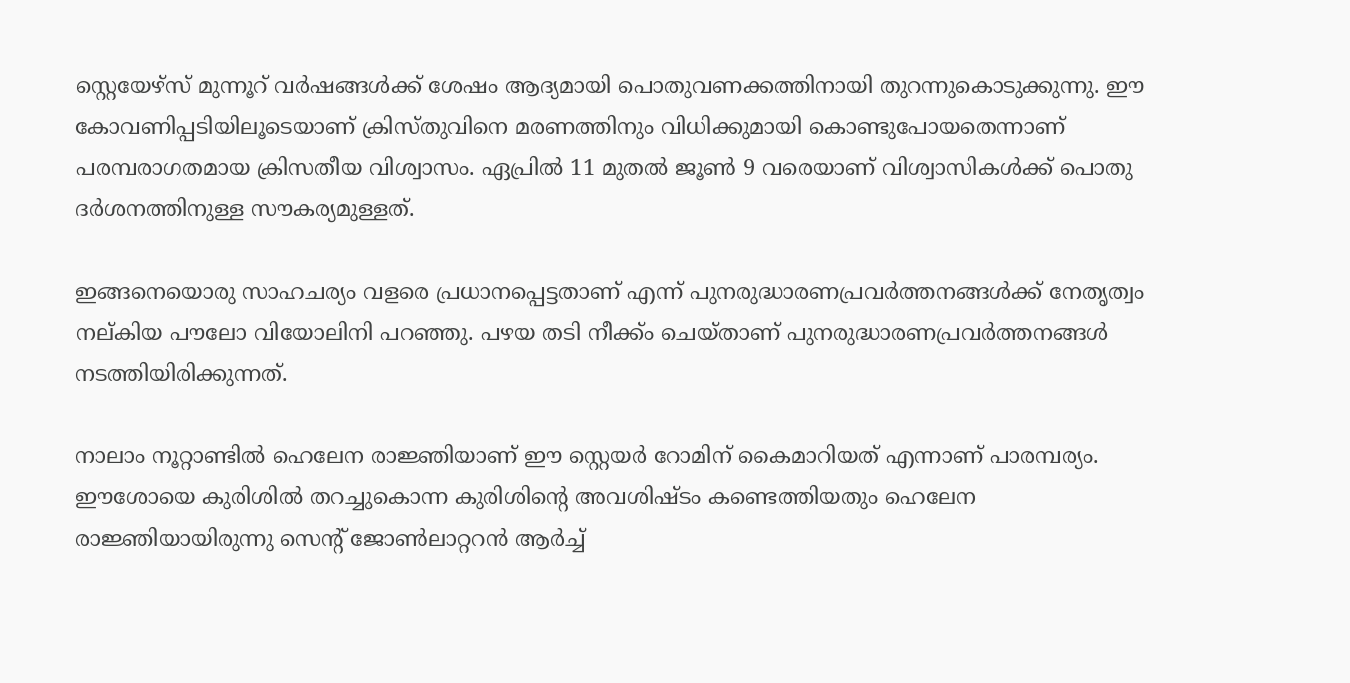സ്റ്റെയേഴ്സ് മുന്നൂറ് വര്‍ഷങ്ങള്‍ക്ക് ശേഷം ആദ്യമായി പൊതുവണക്കത്തിനായി തുറന്നുകൊടുക്കുന്നു. ഈ കോവണിപ്പടിയിലൂടെയാണ് ക്രിസ്തുവിനെ മരണത്തിനും വിധിക്കുമായി കൊണ്ടുപോയതെന്നാണ് പരമ്പരാഗതമായ ക്രിസതീയ വിശ്വാസം. ഏപ്രില്‍ 11 മുതല്‍ ജൂണ്‍ 9 വരെയാണ് വിശ്വാസികള്‍ക്ക് പൊതു ദര്‍ശനത്തിനുള്ള സൗകര്യമുള്ളത്.

ഇങ്ങനെയൊരു സാഹചര്യം വളരെ പ്രധാനപ്പെട്ടതാണ് എന്ന് പുനരുദ്ധാരണപ്രവര്‍ത്തനങ്ങള്‍ക്ക് നേതൃത്വം നല്കിയ പൗലോ വിയോലിനി പറഞ്ഞു. പഴയ തടി നീക്ക്ം ചെയ്താണ് പുനരുദ്ധാരണപ്രവര്‍ത്തനങ്ങള്‍ നടത്തിയിരിക്കുന്നത്.

നാലാം നൂറ്റാണ്ടില്‍ ഹെലേന രാജ്ഞിയാണ് ഈ സ്റ്റെയര്‍ റോമിന് കൈമാറിയത് എന്നാണ് പാരമ്പര്യം. ഈശോയെ കുരിശില്‍ തറച്ചുകൊന്ന കുരിശിന്റെ അവശിഷ്ടം കണ്ടെത്തിയതും ഹെലേന രാജ്ഞിയായിരുന്നു സെന്റ് ജോണ്‍ലാറ്ററന്‍ ആര്‍ച്ച്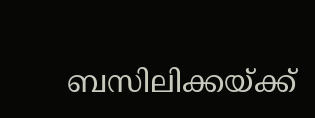ബസിലിക്കയ്ക്ക്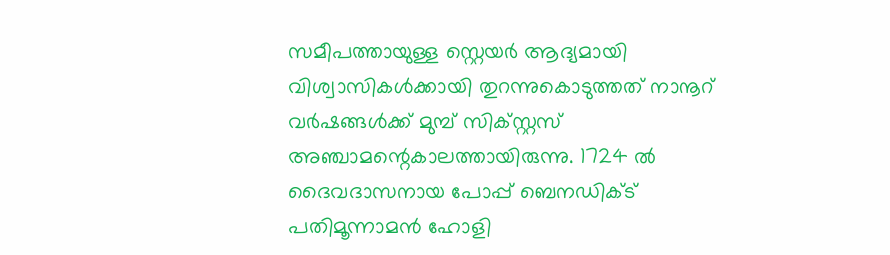സമീപത്തായുള്ള സ്റ്റെയര്‍ ആദ്യമായി വിശ്വാസികള്‍ക്കായി തുറന്നുകൊടുത്തത് നാനൂറ് വര്‍ഷങ്ങള്‍ക്ക് മുമ്പ് സിക്സ്റ്റസ് അഞ്ചാമന്റെകാലത്തായിരുന്നു. 1724 ല്‍ ദൈവദാസനായ പോപ്പ് ബെനഡിക്ട് പതിമൂന്നാമന്‍ ഹോളി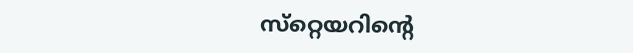സ്‌റ്റെയറിന്റെ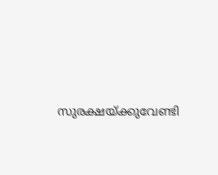സുരക്ഷയ്ക്കുവേണ്ടി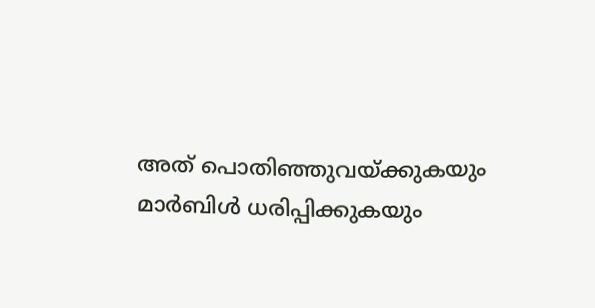അത് പൊതിഞ്ഞുവയ്ക്കുകയും മാര്‍ബിള്‍ ധരിപ്പിക്കുകയും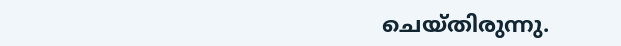ചെയ്തിരുന്നു.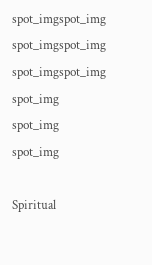spot_imgspot_img
spot_imgspot_img
spot_imgspot_img
spot_img
spot_img
spot_img

Spiritual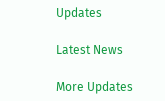Updates

Latest News

More Updates